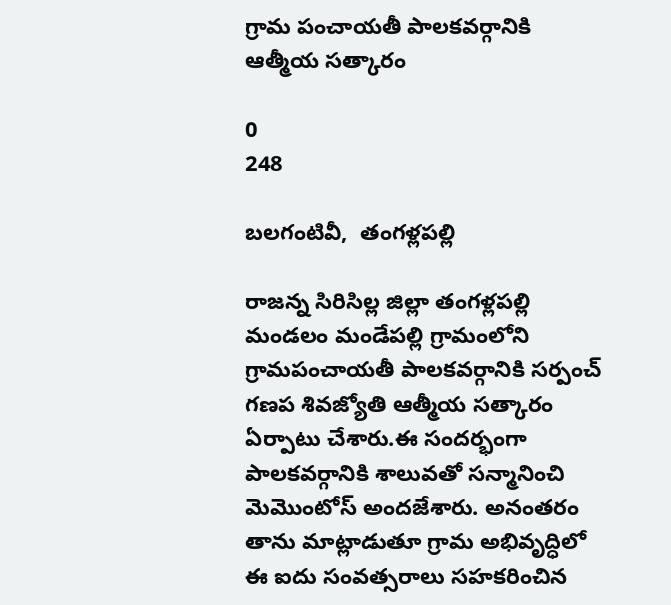గ్రామ పంచాయతీ పాలకవర్గానికి ఆత్మీయ సత్కారం

0
248

బలగంటివీ,  తంగళ్లపల్లి

రాజన్న సిరిసిల్ల జిల్లా తంగళ్లపల్లి మండలం మండేపల్లి గ్రామంలోని గ్రామపంచాయతీ పాలకవర్గానికి సర్పంచ్ గణప శివజ్యోతి ఆత్మీయ సత్కారం ఏర్పాటు చేశారు.ఈ సందర్భంగా పాలకవర్గానికి శాలువతో సన్మానించి మెమొంటోస్ అందజేశారు. అనంతరం తాను మాట్లాడుతూ గ్రామ అభివృద్ధిలో ఈ ఐదు సంవత్సరాలు సహకరించిన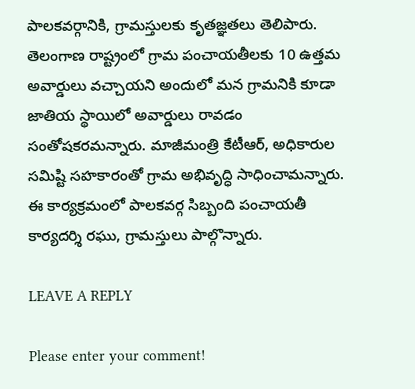పాలకవర్గానికి, గ్రామస్తులకు కృతజ్ఞతలు తెలిపారు. తెలంగాణ రాష్ట్రంలో గ్రామ పంచాయతీలకు 10 ఉత్తమ అవార్డులు వచ్చాయని అందులో మన గ్రామనికి కూడా జాతియ స్థాయిలో అవార్డులు రావడం సంతోషకరమన్నారు. మాజీమంత్రి కేటీఆర్, అధికారుల సమిష్టి సహకారంతో గ్రామ అభివృద్ధి సాధించామన్నారు. ఈ కార్యక్రమంలో పాలకవర్గ సిబ్బంది పంచాయతీ కార్యదర్శి రఘు, గ్రామస్తులు పాల్గొన్నారు.

LEAVE A REPLY

Please enter your comment!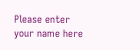Please enter your name here